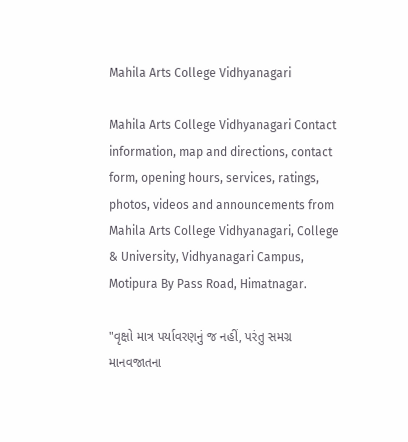Mahila Arts College Vidhyanagari

Mahila Arts College Vidhyanagari Contact information, map and directions, contact form, opening hours, services, ratings, photos, videos and announcements from Mahila Arts College Vidhyanagari, College & University, Vidhyanagari Campus, Motipura By Pass Road, Himatnagar.

"વૃક્ષો માત્ર પર્યાવરણનું જ નહીં, પરંતુ સમગ્ર માનવજાતના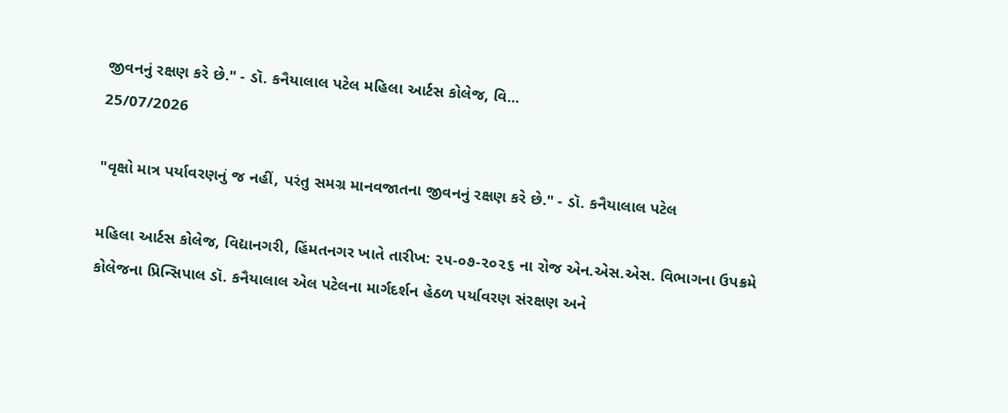જીવનનું રક્ષણ કરે છે." - ડૉ. કનૈયાલાલ પટેલ મહિલા આર્ટસ કોલેજ, વિ...
25/07/2026

"વૃક્ષો માત્ર પર્યાવરણનું જ નહીં, પરંતુ સમગ્ર માનવજાતના જીવનનું રક્ષણ કરે છે." - ડૉ. કનૈયાલાલ પટેલ

મહિલા આર્ટસ કોલેજ, વિદ્યાનગરી, હિંમતનગર ખાતે તારીખ: ૨૫-૦૭-૨૦૨૬ ના રોજ એન.એસ.એસ. વિભાગના ઉપક્રમે કોલેજના પ્રિન્સિપાલ ડૉ. કનૈયાલાલ એલ પટેલના માર્ગદર્શન હેઠળ પર્યાવરણ સંરક્ષણ અને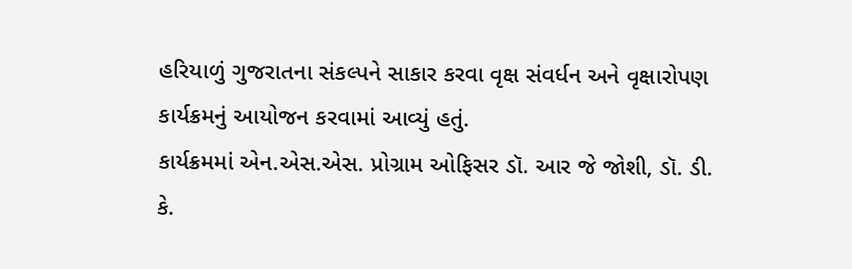હરિયાળું ગુજરાતના સંકલ્પને સાકાર કરવા વૃક્ષ સંવર્ધન અને વૃક્ષારોપણ કાર્યક્રમનું આયોજન કરવામાં આવ્યું હતું.
કાર્યક્રમમાં એન.એસ.એસ. પ્રોગ્રામ ઓફિસર ડૉ. આર જે જોશી, ડૉ. ડી. કે.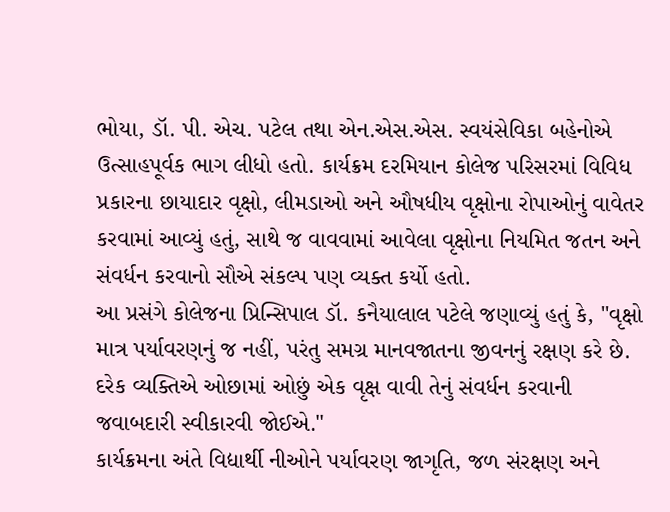ભોયા, ડૉ. પી. એચ. પટેલ તથા એન.એસ.એસ. સ્વયંસેવિકા બહેનોએ ઉત્સાહપૂર્વક ભાગ લીધો હતો. કાર્યક્રમ દરમિયાન કોલેજ પરિસરમાં વિવિધ પ્રકારના છાયાદાર વૃક્ષો, લીમડાઓ અને ઔષધીય વૃક્ષોના રોપાઓનું વાવેતર કરવામાં આવ્યું હતું, સાથે જ વાવવામાં આવેલા વૃક્ષોના નિયમિત જતન અને સંવર્ધન કરવાનો સૌએ સંકલ્પ પણ વ્યક્ત કર્યો હતો.
આ પ્રસંગે કોલેજના પ્રિન્સિપાલ ડૉ. કનૈયાલાલ પટેલે જણાવ્યું હતું કે, "વૃક્ષો માત્ર પર્યાવરણનું જ નહીં, પરંતુ સમગ્ર માનવજાતના જીવનનું રક્ષણ કરે છે. દરેક વ્યક્તિએ ઓછામાં ઓછું એક વૃક્ષ વાવી તેનું સંવર્ધન કરવાની જવાબદારી સ્વીકારવી જોઈએ."
કાર્યક્રમના અંતે વિદ્યાર્થી નીઓને પર્યાવરણ જાગૃતિ, જળ સંરક્ષણ અને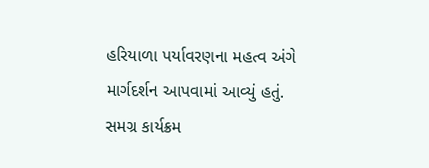હરિયાળા પર્યાવરણના મહત્વ અંગે માર્ગદર્શન આપવામાં આવ્યું હતું. સમગ્ર કાર્યક્રમ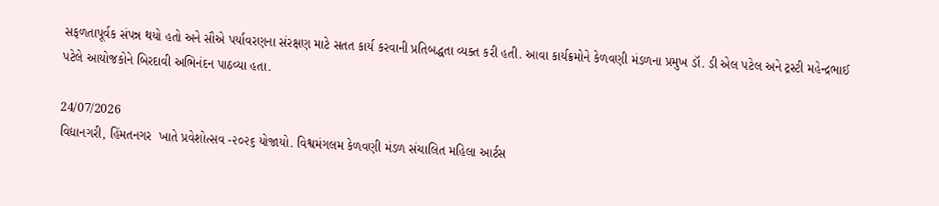સફળતાપૂર્વક સંપન્ન થયો હતો અને સૌએ પર્યાવરણના સંરક્ષણ માટે સતત કાર્ય કરવાની પ્રતિબદ્ધતા વ્યક્ત કરી હતી. આવા કાર્યક્રમોને કેળવણી મંડળના પ્રમુખ ડૉ. ડી એલ પટેલ અને ટ્રસ્ટી મહેન્દ્રભાઈ પટેલે આયોજકોને બિરદાવી અભિનંદન પાઠવ્યા હતા.

24/07/2026
વિદ્યાનગરી, હિંમતનગર  ખાતે પ્રવેશોત્સવ -૨૦૨૬ યોજાયો. વિશ્વમંગલમ કેળવણી મંડળ સંચાલિત મહિલા આર્ટસ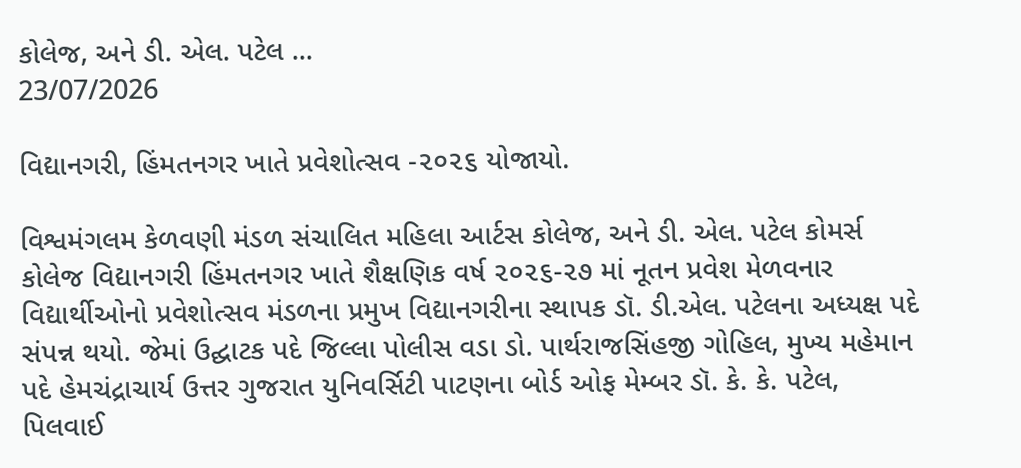કોલેજ, અને ડી. એલ. પટેલ ...
23/07/2026

વિદ્યાનગરી, હિંમતનગર ખાતે પ્રવેશોત્સવ -૨૦૨૬ યોજાયો.

વિશ્વમંગલમ કેળવણી મંડળ સંચાલિત મહિલા આર્ટસ કોલેજ, અને ડી. એલ. પટેલ કોમર્સ કોલેજ વિદ્યાનગરી હિંમતનગર ખાતે શૈક્ષણિક વર્ષ ૨૦૨૬-૨૭ માં નૂતન પ્રવેશ મેળવનાર વિદ્યાર્થીઓનો પ્રવેશોત્સવ મંડળના પ્રમુખ વિદ્યાનગરીના સ્થાપક ડૉ. ડી.એલ. પટેલના અધ્યક્ષ પદે સંપન્ન થયો. જેમાં ઉદ્ઘાટક પદે જિલ્લા પોલીસ વડા ડો. પાર્થરાજસિંહજી ગોહિલ, મુખ્ય મહેમાન પદે હેમચંદ્રાચાર્ય ઉત્તર ગુજરાત યુનિવર્સિટી પાટણના બોર્ડ ઓફ મેમ્બર ડૉ. કે. કે. પટેલ, પિલવાઈ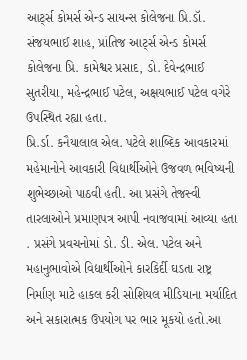આર્ટ્સ કોમર્સ એન્ડ સાયન્સ કોલેજના પ્રિ.ડૉ. સંજયભાઈ શાહ, પ્રાંતિજ આર્ટ્સ એન્ડ કોમર્સ કોલેજના પ્રિ. કામેશ્વર પ્રસાદ, ડો. દેવેન્દ્રભાઈ સુતરીયા, મહેન્દ્રભાઈ પટેલ, અક્ષયભાઈ પટેલ વગેરે ઉપસ્થિત રહ્યા હતા.
પ્રિ.ર્ડા. કનૈયાલાલ એલ. પટેલે શાબ્દિક આવકારમાં મહેમાનોને આવકારી વિદ્યાર્થીઓને ઉજવળ ભવિષ્યની શુભેચ્છાઓ પાઠવી હતી. આ પ્રસંગે તેજસ્વી તારલાઓને પ્રમાણપત્ર આપી નવાજવામાં આવ્યા હતા . પ્રસંગે પ્રવચનોમાં ડો. ડી. એલ. પટેલ અને મહાનુભાવોએ વિદ્યાર્થીઓને કારકિર્દી ઘડતા રાષ્ટ્ર નિર્માણ માટે હાકલ કરી સોશિયલ મીડિયાના મર્યાદિત અને સકારાત્મક ઉપયોગ પર ભાર મૂકયો હતો.આ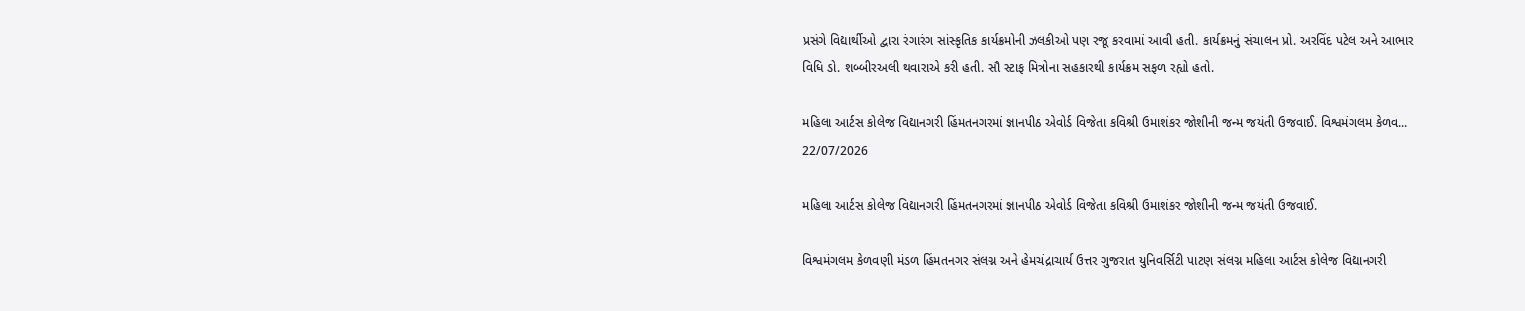પ્રસંગે વિદ્યાર્થીઓ દ્વારા રંગારંગ સાંસ્કૃતિક કાર્યક્રમોની ઝલકીઓ પણ રજૂ કરવામાં આવી હતી. કાર્યક્રમનું સંચાલન પ્રો. અરવિંદ પટેલ અને આભાર વિધિ ડો. શબ્બીરઅલી થવારાએ કરી હતી. સૌ સ્ટાફ મિત્રોના સહકારથી કાર્યક્રમ સફળ રહ્યો હતો.

મહિલા આર્ટસ કોલેજ વિદ્યાનગરી હિંમતનગરમાં જ્ઞાનપીઠ એવોર્ડ વિજેતા કવિશ્રી ઉમાશંકર જોશીની જન્મ જયંતી ઉજવાઈ. વિશ્વમંગલમ કેળવ...
22/07/2026

મહિલા આર્ટસ કોલેજ વિદ્યાનગરી હિંમતનગરમાં જ્ઞાનપીઠ એવોર્ડ વિજેતા કવિશ્રી ઉમાશંકર જોશીની જન્મ જયંતી ઉજવાઈ.

વિશ્વમંગલમ કેળવણી મંડળ હિંમતનગર સંલગ્ન અને હેમચંદ્રાચાર્ય ઉત્તર ગુજરાત યુનિવર્સિટી પાટણ સંલગ્ન મહિલા આર્ટસ કોલેજ વિદ્યાનગરી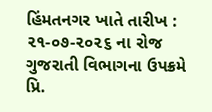હિંમતનગર ખાતે તારીખ : ૨૧-૦૭-૨૦૨૬ ના રોજ ગુજરાતી વિભાગના ઉપક્રમે પ્રિ.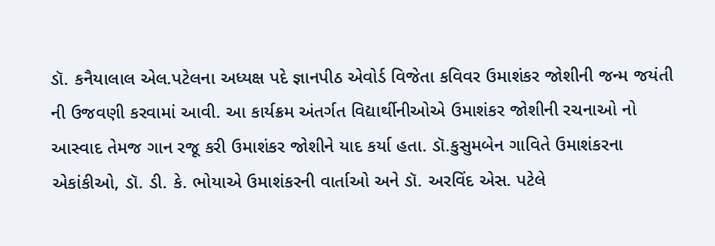ડૉ. કનૈયાલાલ એલ.પટેલના અધ્યક્ષ પદે જ્ઞાનપીઠ એવોર્ડ વિજેતા કવિવર ઉમાશંકર જોશીની જન્મ જયંતી ની ઉજવણી કરવામાં આવી. આ કાર્યક્રમ અંતર્ગત વિદ્યાર્થીનીઓએ ઉમાશંકર જોશીની રચનાઓ નો આસ્વાદ તેમજ ગાન રજૂ કરી ઉમાશંકર જોશીને યાદ કર્યા હતા. ડૉ.કુસુમબેન ગાવિતે ઉમાશંકરના એકાંકીઓ, ડૉ. ડી. કે. ભોયાએ ઉમાશંકરની વાર્તાઓ અને ડૉ. અરવિંદ એસ. પટેલે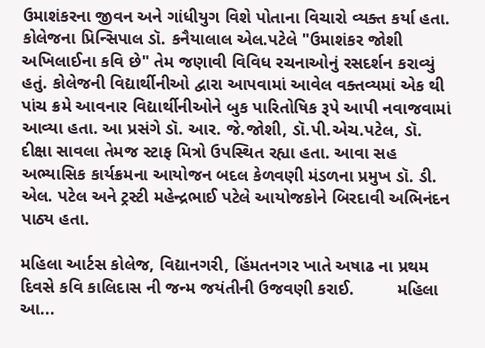ઉમાશંકરના જીવન અને ગાંધીયુગ વિશે પોતાના વિચારો વ્યક્ત કર્યા હતા. કોલેજના પ્રિન્સિપાલ ડૉ. કનૈયાલાલ એલ.પટેલે "ઉમાશંકર જોશી અખિલાઈના કવિ છે" તેમ જણાવી વિવિધ રચનાઓનું રસદર્શન કરાવ્યું હતું. કોલેજની વિદ્યાર્થીનીઓ દ્વારા આપવામાં આવેલ વક્તવ્યમાં એક થી પાંચ ક્રમે આવનાર વિદ્યાર્થીનીઓને બુક પારિતોષિક રૂપે આપી નવાજવામાં આવ્યા હતા. આ પ્રસંગે ડૉ. આર. જે.જોશી, ડૉ.પી.એચ.પટેલ, ડૉ. દીક્ષા સાવલા તેમજ સ્ટાફ મિત્રો ઉપસ્થિત રહ્યા હતા. આવા સહ અભ્યાસિક કાર્યક્રમના આયોજન બદલ કેળવણી મંડળના પ્રમુખ ડૉ. ડી. એલ. પટેલ અને ટ્રસ્ટી મહેન્દ્રભાઈ પટેલે આયોજકોને બિરદાવી અભિનંદન પાઠ્ય હતા.

મહિલા આર્ટસ કોલેજ, વિદ્યાનગરી, હિંમતનગર ખાતે અષાઢ ના પ્રથમ દિવસે કવિ કાલિદાસ ની જન્મ જયંતીની ઉજવણી કરાઈ.         મહિલા આ...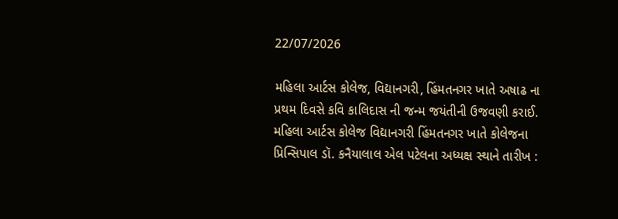22/07/2026

મહિલા આર્ટસ કોલેજ, વિદ્યાનગરી, હિંમતનગર ખાતે અષાઢ ના પ્રથમ દિવસે કવિ કાલિદાસ ની જન્મ જયંતીની ઉજવણી કરાઈ.
મહિલા આર્ટસ કોલેજ વિદ્યાનગરી હિંમતનગર ખાતે કોલેજના પ્રિન્સિપાલ ડૉ. કનૈયાલાલ એલ પટેલના અધ્યક્ષ સ્થાને તારીખ :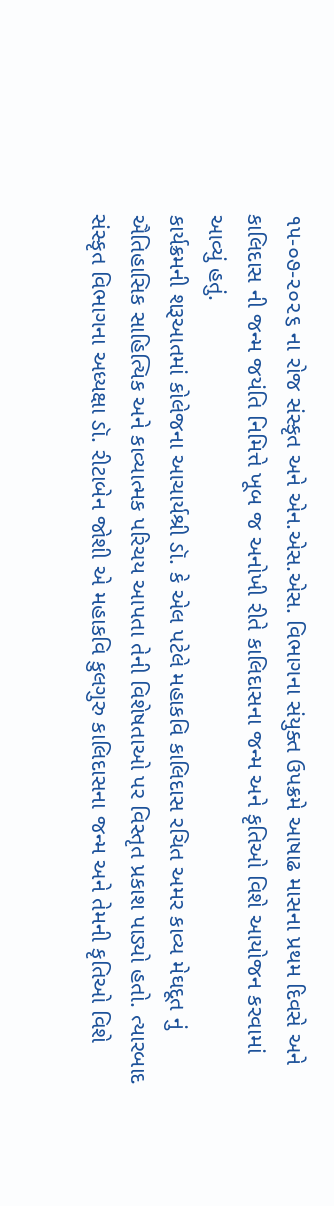૧૫-૦૭-૨૦૨૬ ના રોજ સંસ્કૃત અને એન.એસ.એસ. વિભાગના સંયુક્ત ઉપક્રમે આષાઢ માસના પ્રથમ દિવસે અને કાલિદાસ ની જન્મ જયંતિ નિમિત્તે ખૂબ જ અનોખી રીતે કાલિદાસના જન્મ અને કૃતિઓ વિશે આયોજન કરવામાં આવ્યું હતું.
કાર્યક્રમની શરૂઆતમાં કોલેજના આચાર્યશ્રી ડૉ. કે એલ પટેલે મહાકવિ કાલિદાસ રચિત અમર કાવ્ય મેઘદૂત નું ઐતિહાસિક સાહિત્યિક અને કાવ્યાત્મક પરિચય આપતા તેની વિશેષતાઓ પર વિસ્તૃત પ્રકાશ પાડ્યો હતો. ત્યારબાદ સંસ્કૃત વિભાગના અધ્યક્ષા ડૉ. રીટાબેન જોશી એ મહાકવિ કુલગુરુ કાલિદાસના જન્મ અને તેમની કૃતિઓ વિશે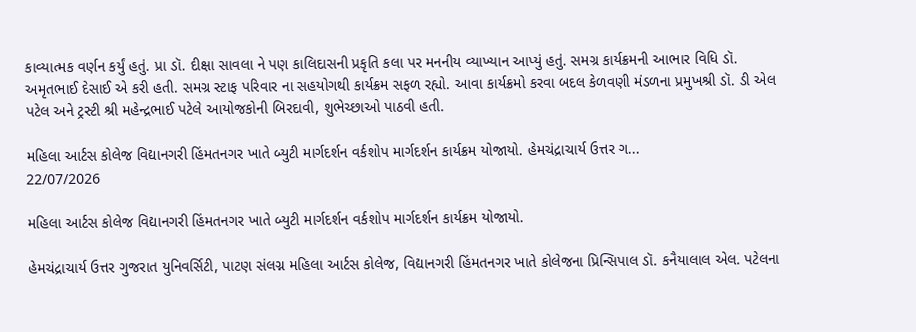કાવ્યાત્મક વર્ણન કર્યું હતું. પ્રા ડૉ. દીક્ષા સાવલા ને પણ કાલિદાસની પ્રકૃતિ કલા પર મનનીય વ્યાખ્યાન આપ્યું હતું. સમગ્ર કાર્યક્રમની આભાર વિધિ ડૉ. અમૃતભાઈ દેસાઈ એ કરી હતી. સમગ્ર સ્ટાફ પરિવાર ના સહયોગથી કાર્યક્રમ સફળ રહ્યો. આવા કાર્યક્રમો કરવા બદલ કેળવણી મંડળના પ્રમુખશ્રી ડૉ. ડી એલ પટેલ અને ટ્રસ્ટી શ્રી મહેન્દ્રભાઈ પટેલે આયોજકોની બિરદાવી, શુભેચ્છાઓ પાઠવી હતી.

મહિલા આર્ટસ કોલેજ વિદ્યાનગરી હિંમતનગર ખાતે બ્યુટી માર્ગદર્શન વર્કશોપ માર્ગદર્શન કાર્યક્રમ યોજાયો. હેમચંદ્રાચાર્ય ઉત્તર ગ...
22/07/2026

મહિલા આર્ટસ કોલેજ વિદ્યાનગરી હિંમતનગર ખાતે બ્યુટી માર્ગદર્શન વર્કશોપ માર્ગદર્શન કાર્યક્રમ યોજાયો.

હેમચંદ્રાચાર્ય ઉત્તર ગુજરાત યુનિવર્સિટી, પાટણ સંલગ્ન મહિલા આર્ટસ કોલેજ, વિદ્યાનગરી હિંમતનગર ખાતે કોલેજના પ્રિન્સિપાલ ડૉ. કનૈયાલાલ એલ. પટેલના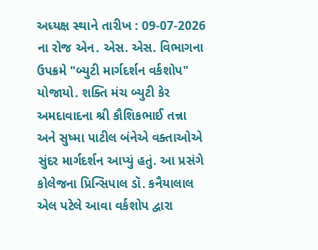અધ્યક્ષ સ્થાને તારીખ : 09-07-2026 ના રોજ એન. એસ. એસ. વિભાગના ઉપક્રમે "બ્યુટી માર્ગદર્શન વર્કશોપ" યોજાયો. શક્તિ મંચ બ્યુટી કેર અમદાવાદના શ્રી કૌશિકભાઈ તન્ના અને સુષ્મા પાટીલ બંનેએ વક્તાઓએ સુંદર માર્ગદર્શન આપ્યું હતું. આ પ્રસંગે કોલેજના પ્રિન્સિપાલ ડૉ. કનૈયાલાલ એલ પટેલે આવા વર્કશોપ દ્વારા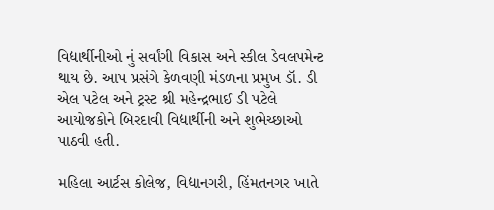વિદ્યાર્થીનીઓ નું સર્વાંગી વિકાસ અને સ્કીલ ડેવલપમેન્ટ થાય છે. આપ પ્રસંગે કેળવણી મંડળના પ્રમુખ ડૉ. ડી એલ પટેલ અને ટ્રસ્ટ શ્રી મહેન્દ્રભાઈ ડી પટેલે આયોજકોને બિરદાવી વિદ્યાર્થીની અને શુભેચ્છાઓ પાઠવી હતી.

મહિલા આર્ટસ કોલેજ, વિદ્યાનગરી, હિંમતનગર ખાતે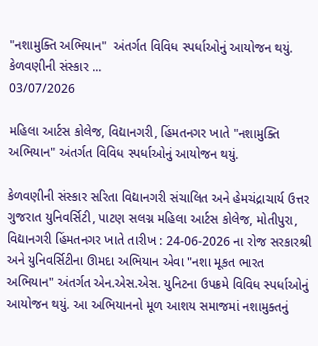"નશામુક્તિ અભિયાન"  અંતર્ગત વિવિધ સ્પર્ધાઓનું આયોજન થયું. કેળવણીની સંસ્કાર ...
03/07/2026

મહિલા આર્ટસ કોલેજ, વિદ્યાનગરી, હિંમતનગર ખાતે "નશામુક્તિ અભિયાન" અંતર્ગત વિવિધ સ્પર્ધાઓનું આયોજન થયું.

કેળવણીની સંસ્કાર સરિતા વિદ્યાનગરી સંચાલિત અને હેમચંદ્રાચાર્ય ઉત્તર ગુજરાત યુનિવર્સિટી, પાટણ સલગ્ન મહિલા આર્ટસ કોલેજ, મોતીપુરા, વિદ્યાનગરી હિંમતનગર ખાતે તારીખ : 24-06-2026 ના રોજ સરકારશ્રી અને યુનિવર્સિટીના ઊમદા અભિયાન એવા "નશા મૂકત ભારત અભિયાન" અંતર્ગત એન.એસ.એસ. યુનિટના ઉપક્રમે વિવિધ સ્પર્ધાઓનું આયોજન થયું. આ અભિયાનનો મૂળ આશય સમાજમાં નશામુક્તનું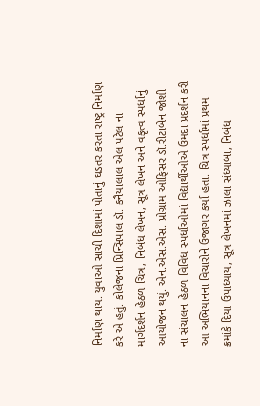નિર્માણ થાય. યુવાઓ સાચી દિશામાં પોતાનું ઘડતર કરતા રાષ્ટ્ર નિર્માણ કરે એ હતું. કોલેજના પ્રિન્સિપાલ ડૉ. કનૈયાલાલ એલ પટેલ ના માર્ગદર્શન હેઠળ ચિત્ર, નિબંધ લેખન, સૂત્ર લેખન અને વકૃત્વ સ્પર્ધાનું આયોજન થયું. એન.એસ.એસ. પ્રોગ્રામ ઓફિસર ડૉ.રીટાબેન જોશી ના સંચાલન હેઠળ વિવિધ સ્પર્ધાઓમાં વિદ્યાર્થીઓએ ઉમદા પ્રદર્શન કરી આ અભિયાનના વિચારોને ઉજાગર કર્યા હતા. ચિત્ર સ્પર્ધામાં પ્રથમ ક્રમાંકે દિયા ઉપાધ્યાય, સૂત્ર લેખનમાં ઝાલા સંધ્યાબા, નિબંધ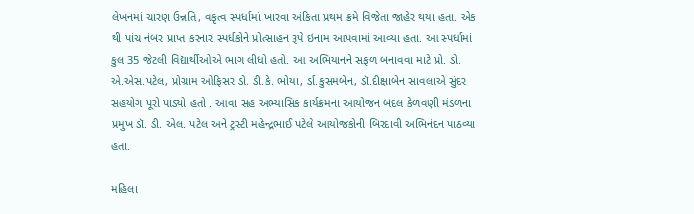લેખનમાં ચારણ ઉન્નતિ, વકૃત્વ સ્પર્ધામાં ખારવા અંકિતા પ્રથમ ક્રમે વિજેતા જાહેર થયા હતા. એક થી પાંચ નંબર પ્રાપ્ત કરનાર સ્પર્ધકોને પ્રોત્સાહન રૂપે ઇનામ આપવામાં આવ્યા હતા. આ સ્પર્ધામાં કુલ 35 જેટલી વિદ્યાર્થીઓએ ભાગ લીધો હતો. આ અભિયાનને સફળ બનાવવા માટે પ્રો. ડો. એ.એસ.પટેલ, પ્રોગ્રામ ઓફિસર ડો. ડી.કે. ભોયા, ર્ડા.કુસમબેન, ડૉ.દીક્ષાબેન સાવલાએ સુંદર સહયોગ પૂરો પાડ્યો હતો . આવા સહ અભ્યાસિક કાર્યક્રમના આયોજન બદલ કેળવણી મંડળના પ્રમુખ ડૉ. ડી. એલ. પટેલ અને ટ્રસ્ટી મહેન્દ્રભાઈ પટેલે આયોજકોની બિરદાવી અભિનંદન પાઠવ્યા હતા.

મહિલા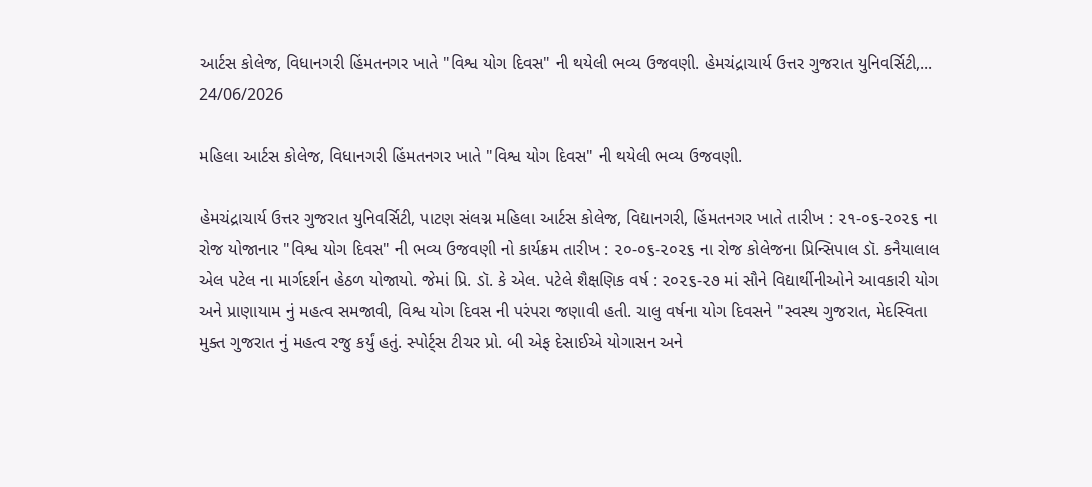આર્ટસ કોલેજ, વિધાનગરી હિંમતનગર ખાતે "વિશ્વ યોગ દિવસ" ની થયેલી ભવ્ય ઉજવણી. હેમચંદ્રાચાર્ય ઉત્તર ગુજરાત યુનિવર્સિટી,...
24/06/2026

મહિલા આર્ટસ કોલેજ, વિધાનગરી હિંમતનગર ખાતે "વિશ્વ યોગ દિવસ" ની થયેલી ભવ્ય ઉજવણી.

હેમચંદ્રાચાર્ય ઉત્તર ગુજરાત યુનિવર્સિટી, પાટણ સંલગ્ન મહિલા આર્ટસ કોલેજ, વિદ્યાનગરી, હિંમતનગર ખાતે તારીખ : ૨૧-૦૬-૨૦૨૬ ના રોજ યોજાનાર "વિશ્વ યોગ દિવસ" ની ભવ્ય ઉજવણી નો કાર્યક્રમ તારીખ : ૨૦-૦૬-૨૦૨૬ ના રોજ કોલેજના પ્રિન્સિપાલ ડૉ. કનૈયાલાલ એલ પટેલ ના માર્ગદર્શન હેઠળ યોજાયો. જેમાં પ્રિ. ડૉ. કે એલ. પટેલે શૈક્ષણિક વર્ષ : ૨૦૨૬-૨૭ માં સૌને વિદ્યાર્થીનીઓને આવકારી યોગ અને પ્રાણાયામ નું મહત્વ સમજાવી, વિશ્વ યોગ દિવસ ની પરંપરા જણાવી હતી. ચાલુ વર્ષના યોગ દિવસને "સ્વસ્થ ગુજરાત, મેદસ્વિતા મુક્ત ગુજરાત નું મહત્વ રજુ કર્યું હતું. સ્પોર્ટ્સ ટીચર પ્રો. બી એફ દેસાઈએ યોગાસન અને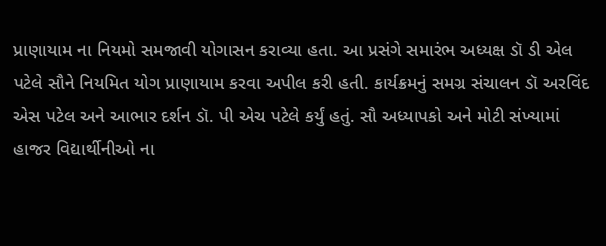પ્રાણાયામ ના નિયમો સમજાવી યોગાસન કરાવ્યા હતા. આ પ્રસંગે સમારંભ અધ્યક્ષ ડૉ ડી એલ પટેલે સૌને નિયમિત યોગ પ્રાણાયામ કરવા અપીલ કરી હતી. કાર્યક્રમનું સમગ્ર સંચાલન ડૉ અરવિંદ એસ પટેલ અને આભાર દર્શન ડૉ. પી એચ પટેલે કર્યું હતું. સૌ અધ્યાપકો અને મોટી સંખ્યામાં હાજર વિદ્યાર્થીનીઓ ના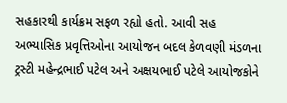સહકારથી કાર્યક્રમ સફળ રહ્યો હતો. આવી સહ અભ્યાસિક પ્રવૃત્તિઓના આયોજન બદલ કેળવણી મંડળના ટ્રસ્ટી મહેન્દ્રભાઈ પટેલ અને અક્ષયભાઈ પટેલે આયોજકોને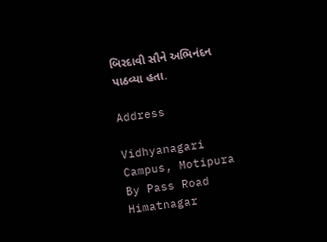બિરદાવી સૌને અભિનંદન પાઠવ્યા હતા.

Address

Vidhyanagari Campus, Motipura By Pass Road
Himatnagar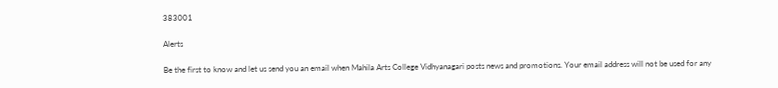383001

Alerts

Be the first to know and let us send you an email when Mahila Arts College Vidhyanagari posts news and promotions. Your email address will not be used for any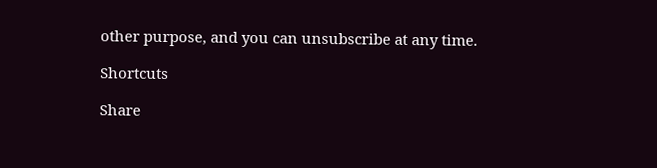other purpose, and you can unsubscribe at any time.

Shortcuts

Share